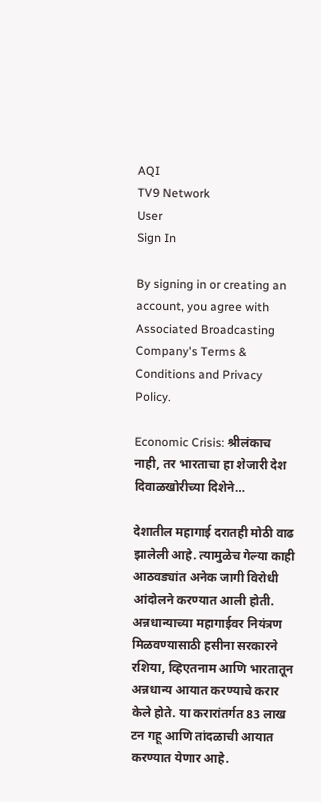AQI
TV9 Network
User
Sign In

By signing in or creating an account, you agree with Associated Broadcasting Company's Terms & Conditions and Privacy Policy.

Economic Crisis: श्रीलंकाच नाही, तर भारताचा हा शेजारी देश दिवाळखोरीच्या दिशेने…

देशातील महागाई दरातही मोठी वाढ झालेली आहे. त्यामुळेच गेल्या काही आठवड्यांत अनेक जागी विरोधी आंदोलने करण्यात आली होती. अन्नधान्याच्या महागाईवर नियंत्रण मिळवण्यासाठी हसीना सरकारने रशिया, व्हिएतनाम आणि भारतातून अन्नधान्य आयात करण्याचे करार केले होते. या करारांतर्गत 83 लाख टन गहू आणि तांदळाची आयात करण्यात येणार आहे.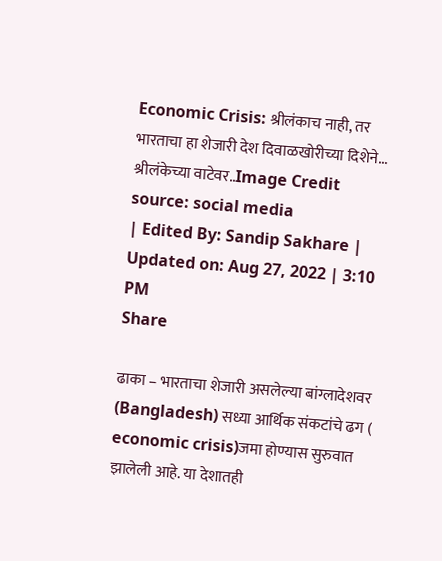Economic Crisis: श्रीलंकाच नाही, तर भारताचा हा शेजारी देश दिवाळखोरीच्या दिशेने...
श्रीलंकेच्या वाटेवर..Image Credit source: social media
| Edited By: Sandip Sakhare | Updated on: Aug 27, 2022 | 3:10 PM
Share

ढाका – भारताचा शेजारी असलेल्या बांग्लादेशवर (Bangladesh) सध्या आर्थिक संकटांचे ढग ( economic crisis)जमा होण्यास सुरुवात झालेली आहे. या देशातही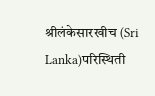श्रीलंकेसारखीच (Sri Lanka)परिस्थिती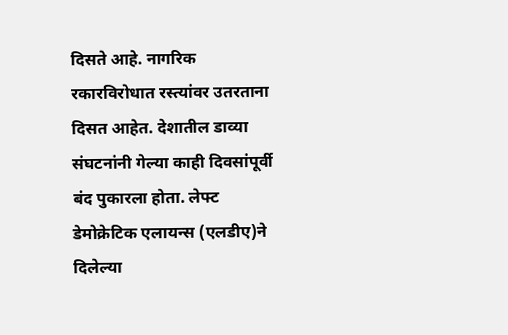दिसते आहे. नागरिक रकारविरोधात रस्त्यांवर उतरताना दिसत आहेत. देशातील डाव्या संघटनांनी गेल्या काही दिवसांपूर्वी बंद पुकारला होता. लेफ्ट डेमोक्रेटिक एलायन्स (एलडीए)ने दिलेल्या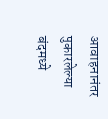आवाहनानंतर पुकारलेल्या बंदमध्ये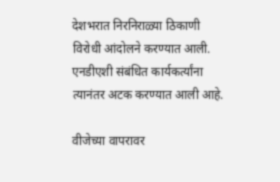देशभरात निरनिराळ्या ठिकाणी विरोधी आंदोलने करण्यात आली. एनडीएशी संबंधित कार्यकर्त्यांना त्यानंतर अटक करण्यात आली आहे.

वीजेच्या वापरावर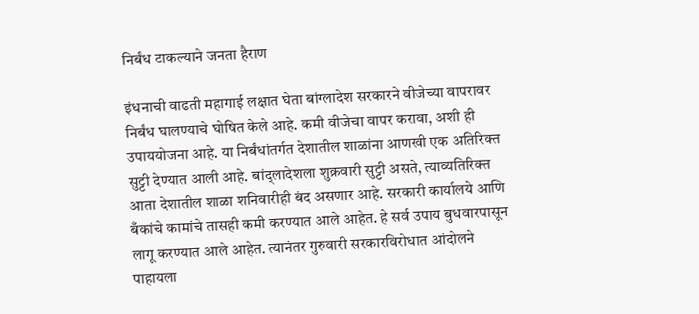निर्बंध टाकल्याने जनता हैराण

इंधनाची वाढती महागाई लक्षात घेता बांग्लादेश सरकारने वीजेच्या वापरावर निर्बंध घालण्याचे घोषित केले आहे. कमी वीजेचा वापर करावा, अशी ही उपाययोजना आहे. या निर्बंधांतर्गत देशातील शाळांना आणखी एक अतिरिक्त सुट्टी देण्यात आली आहे. बांद्लादेशला शुक्रवारी सुट्टी असते, त्याव्यतिरिक्त आता देशातील शाळा शनिवारीही बंद असणार आहे. सरकारी कार्यालये आणि बँकांचे कामांचे तासही कमी करण्यात आले आहेत. हे सर्व उपाय बुधवारपासून लागू करण्यात आले आहेत. त्यानंतर गुरुवारी सरकारविरोधात आंदोलने पाहायला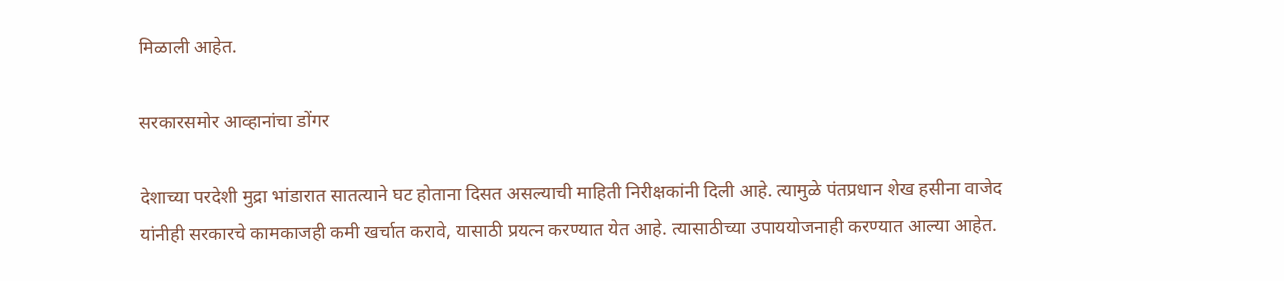मिळाली आहेत.

सरकारसमोर आव्हानांचा डोंगर

देशाच्या परदेशी मुद्रा भांडारात सातत्याने घट होताना दिसत असल्याची माहिती निरीक्षकांनी दिली आहे. त्यामुळे पंतप्रधान शेख हसीना वाजेद यांनीही सरकारचे कामकाजही कमी खर्चात करावे, यासाठी प्रयत्न करण्यात येत आहे. त्यासाठीच्या उपाययोजनाही करण्यात आल्या आहेत.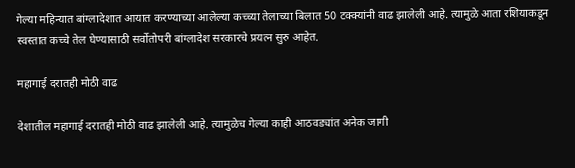गेल्या महिन्यात बांग्लादेशात आयात करण्याच्या आलेल्या कच्च्या तेलाच्या बिलात 50 टक्क्यांनी वाढ झालेली आहे. त्यामुळे आता रशियाकडून स्वस्तात कच्चे तेल घेण्यासाठी सर्वोतोपरी बांग्लादेश सरकारचे प्रयत्न सुरु आहेत.

महागाई दरातही मोठी वाढ

देशातील महागाई दरातही मोठी वाढ झालेली आहे. त्यामुळेच गेल्या काही आठवड्यांत अनेक जागी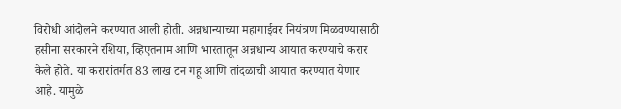विरोधी आंदोलने करण्यात आली होती. अन्नधान्याच्या महागाईवर नियंत्रण मिळवण्यासाठी हसीना सरकारने रशिया, व्हिएतनाम आणि भारतातून अन्नधान्य आयात करण्याचे करार केले होते. या करारांतर्गत 83 लाख टन गहू आणि तांदळाची आयात करण्यात येणार आहे. यामुळे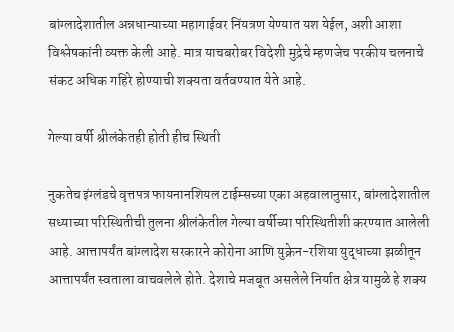बांग्लादेशातील अन्नधान्याच्या महागाईवर निंयत्रण येण्यात यश येईल, अशी आशा विश्लेषकांनी व्यक्त केली आहे. मात्र याचबरोबर विदेशी मुद्रेचे म्हणजेच परकीय चलनाचे संकट अधिक गहिरे होण्याची शक्यता वर्तवण्यात येते आहे.

गेल्या वर्षी श्रीलंकेतही होती हीच स्थिती

नुकतेच इंग्लंडचे वृत्तपत्र फायनानशियल टाईम्सच्या एका अहवालानुसार, बांग्लादेशातील सध्याच्या परिस्थितीची तुलना श्रीलंकेतील गेल्या वर्षीच्या परिस्थितीशी करण्यात आलेली आहे. आत्तापर्यंत बांग्लादेश सरकारने कोरोना आणि युक्रेन-रशिया युद्धाच्या झळीतून आत्तापर्यंत स्वताला वाचवलेले होते. देशाचे मजबूत असलेले निर्यात क्षेत्र यामुळे हे शक्य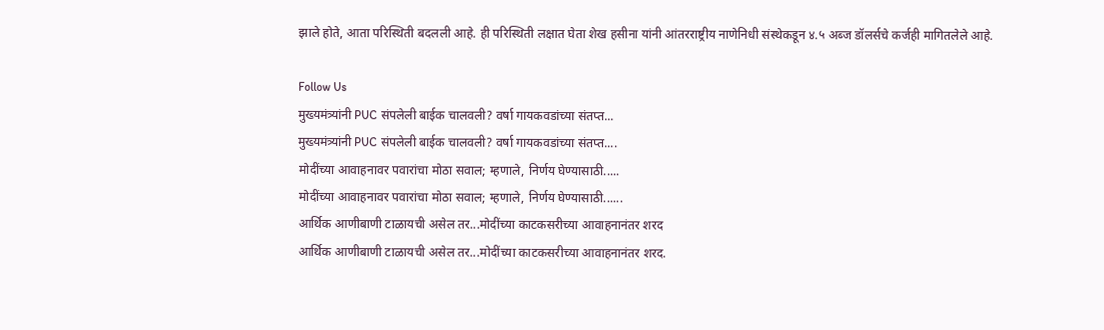झाले होते, आता परिस्थिती बदलली आहे. ही परिस्थिती लक्षात घेता शेख हसीना यांनी आंतरराष्ट्रीय नाणेनिधी संस्थेकडून ४.५ अब्ज डॉलर्सचे कर्जही मागितलेले आहे.

Follow Us
मुख्यमंत्र्यांनी PUC संपलेली बाईक चालवली? वर्षा गायकवडांच्या संतप्त...
मुख्यमंत्र्यांनी PUC संपलेली बाईक चालवली? वर्षा गायकवडांच्या संतप्त....
मोदींच्या आवाहनावर पवारांचा मोठा सवाल; म्हणाले, निर्णय घेण्यासाठी.....
मोदींच्या आवाहनावर पवारांचा मोठा सवाल; म्हणाले, निर्णय घेण्यासाठी......
आर्थिक आणीबाणी टाळायची असेल तर...मोदींच्या काटकसरीच्या आवाहनानंतर शरद
आर्थिक आणीबाणी टाळायची असेल तर...मोदींच्या काटकसरीच्या आवाहनानंतर शरद.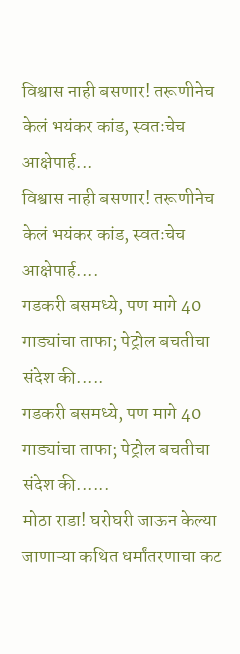विश्वास नाही बसणार! तरूणीनेच केलं भयंकर कांड, स्वतःचेच आक्षेपार्ह...
विश्वास नाही बसणार! तरूणीनेच केलं भयंकर कांड, स्वतःचेच आक्षेपार्ह....
गडकरी बसमध्ये, पण मागे 40 गाड्यांचा ताफा; पेट्रोल बचतीचा संदेश की.....
गडकरी बसमध्ये, पण मागे 40 गाड्यांचा ताफा; पेट्रोल बचतीचा संदेश की......
मोठा राडा! घरोघरी जाऊन केल्या जाणाऱ्या कथित धर्मांतरणाचा कट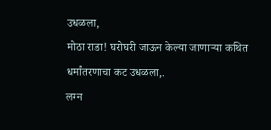उधळला,
मोठा राडा! घरोघरी जाऊन केल्या जाणाऱ्या कथित धर्मांतरणाचा कट उधळला,.
लग्न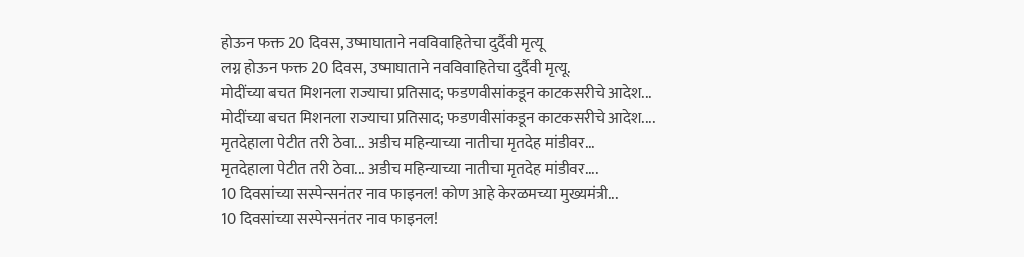होऊन फक्त 20 दिवस, उष्माघाताने नवविवाहितेचा दुर्दैवी मृत्यू
लग्न होऊन फक्त 20 दिवस, उष्माघाताने नवविवाहितेचा दुर्दैवी मृत्यू.
मोदींच्या बचत मिशनला राज्याचा प्रतिसाद; फडणवीसांकडून काटकसरीचे आदेश...
मोदींच्या बचत मिशनला राज्याचा प्रतिसाद; फडणवीसांकडून काटकसरीचे आदेश....
मृतदेहाला पेटीत तरी ठेवा... अडीच महिन्याच्या नातीचा मृतदेह मांडीवर...
मृतदेहाला पेटीत तरी ठेवा... अडीच महिन्याच्या नातीचा मृतदेह मांडीवर....
10 दिवसांच्या सस्पेन्सनंतर नाव फाइनल! कोण आहे केरळमच्या मुख्यमंत्री...
10 दिवसांच्या सस्पेन्सनंतर नाव फाइनल!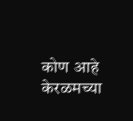कोण आहे केरळमच्या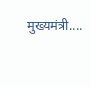मुख्यमंत्री....